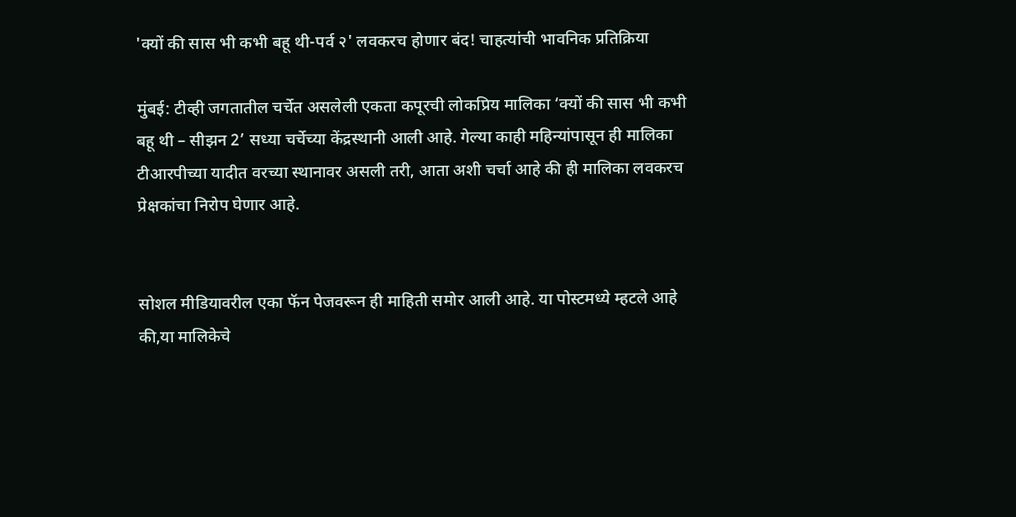'क्यों की सास भी कभी बहू थी-पर्व २' लवकरच होणार बंद! चाहत्यांची भावनिक प्रतिक्रिया

मुंबई: टीव्ही जगतातील चर्चेत असलेली एकता कपूरची लोकप्रिय मालिका ‘क्यों की सास भी कभी बहू थी – सीझन 2’ सध्या चर्चेच्या केंद्रस्थानी आली आहे. गेल्या काही महिन्यांपासून ही मालिका टीआरपीच्या यादीत वरच्या स्थानावर असली तरी, आता अशी चर्चा आहे की ही मालिका लवकरच प्रेक्षकांचा निरोप घेणार आहे.


सोशल मीडियावरील एका फॅन पेजवरून ही माहिती समोर आली आहे. या पोस्टमध्ये म्हटले आहे की,या मालिकेचे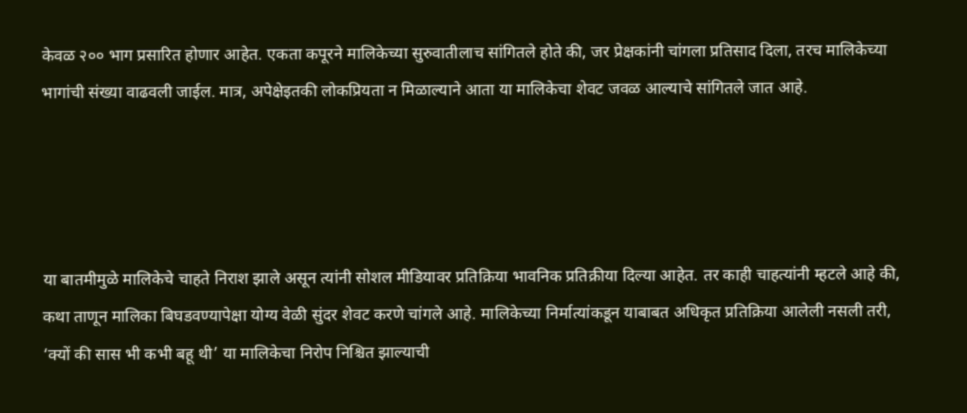केवळ २०० भाग प्रसारित होणार आहेत. एकता कपूरने मालिकेच्या सुरुवातीलाच सांगितले होते की, जर प्रेक्षकांनी चांगला प्रतिसाद दिला, तरच मालिकेच्या भागांची संख्या वाढवली जाईल. मात्र, अपेक्षेइतकी लोकप्रियता न मिळाल्याने आता या मालिकेचा शेवट जवळ आल्याचे सांगितले जात आहे.




या बातमीमुळे मालिकेचे चाहते निराश झाले असून त्यांनी सोशल मीडियावर प्रतिक्रिया भावनिक प्रतिक्रीया दिल्या आहेत. तर काही चाहत्यांनी म्हटले आहे की, कथा ताणून मालिका बिघडवण्यापेक्षा योग्य वेळी सुंदर शेवट करणे चांगले आहे. मालिकेच्या निर्मात्यांकडून याबाबत अधिकृत प्रतिक्रिया आलेली नसली तरी, ‘क्यों की सास भी कभी बहू थी’ या मालिकेचा निरोप निश्चित झाल्याची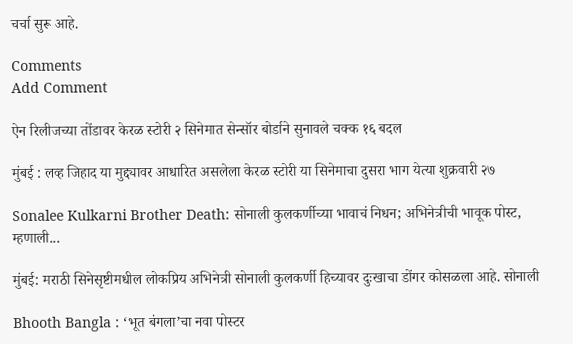चर्चा सुरू आहे.

Comments
Add Comment

ऐन रिलीजच्या तोंडावर केरळ स्टोरी २ सिनेमात सेन्सॉर बोर्डाने सुनावले चक्क १६ बदल

मुंबई : लव्ह जिहाद या मुद्द्यावर आधारित असलेला केरळ स्टोरी या सिनेमाचा दुसरा भाग येत्या शुक्रवारी २७

Sonalee Kulkarni Brother Death: सोनाली कुलकर्णीच्या भावाचं निधन; अभिनेत्रीची भावूक पोस्ट, म्हणाली...

मुंबई: मराठी सिनेसृष्टीमधील लोकप्रिय अभिनेत्री सोनाली कुलकर्णी हिच्यावर दुःखाचा डोंगर कोसळला आहे. सोनाली

Bhooth Bangla : ‘भूत बंगला’चा नवा पोस्टर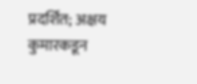प्रदर्शित; अक्षय कुमारकडून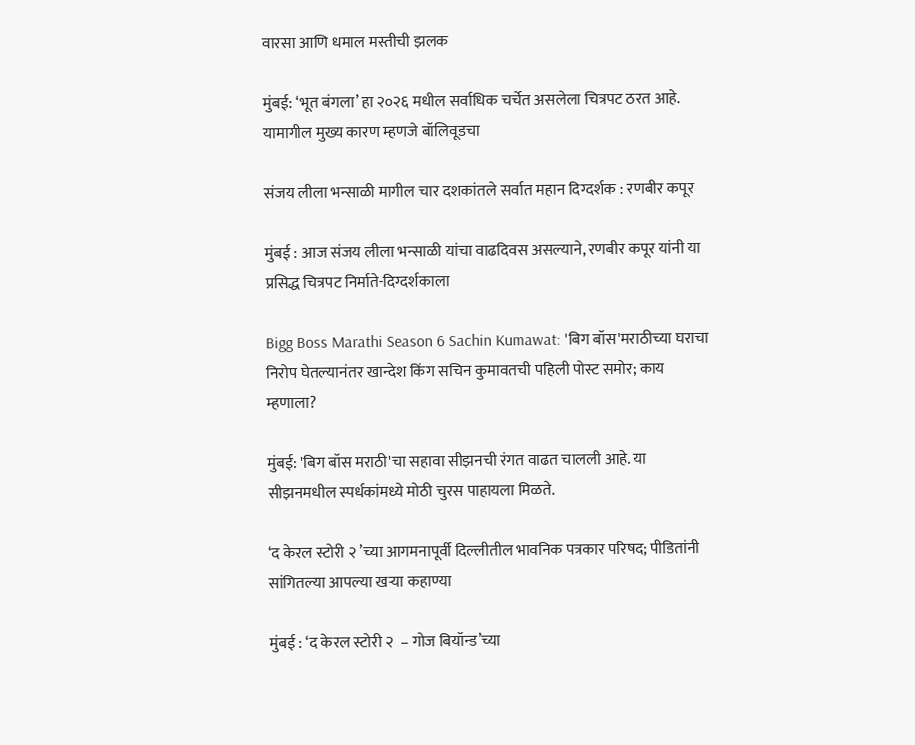वारसा आणि धमाल मस्तीची झलक

मुंबई: ‘भूत बंगला’ हा २०२६ मधील सर्वाधिक चर्चेत असलेला चित्रपट ठरत आहे. यामागील मुख्य कारण म्हणजे बॉलिवूडचा

संजय लीला भन्साळी मागील चार दशकांतले सर्वात महान दिग्दर्शक : रणबीर कपूर

मुंबई : आज संजय लीला भन्साळी यांचा वाढदिवस असल्याने, रणबीर कपूर यांनी या प्रसिद्ध चित्रपट निर्माते-दिग्दर्शकाला

Bigg Boss Marathi Season 6 Sachin Kumawat: 'बिग बॉस'मराठीच्या घराचा निरोप घेतल्यानंतर खान्देश किंग सचिन कुमावतची पहिली पोस्ट समोर; काय म्हणाला?

मुंबई: 'बिग बॉस मराठी'चा सहावा सीझनची रंगत वाढत चालली आहे. या सीझनमधील स्पर्धकांमध्ये मोठी चुरस पाहायला मिळते.

‘द केरल स्टोरी २ ’च्या आगमनापूर्वी दिल्लीतील भावनिक पत्रकार परिषद; पीडितांनी सांगितल्या आपल्या खऱ्या कहाण्या

मुंबई : ‘द केरल स्टोरी २  – गोज बियॉन्ड’च्या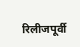रिलीजपूर्वी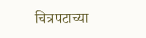चित्रपटाच्या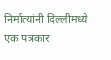निर्मात्यांनी दिल्लीमध्ये एक पत्रकार